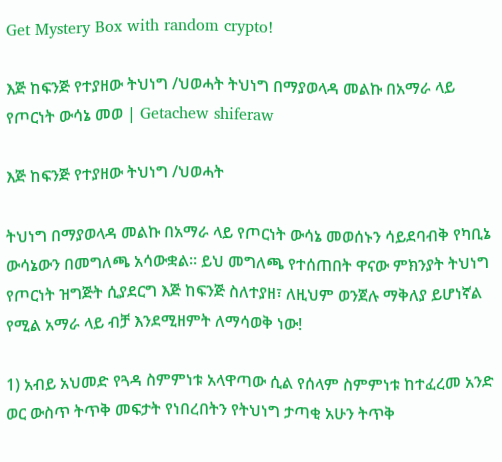Get Mystery Box with random crypto!

እጅ ከፍንጅ የተያዘው ትህነግ /ህወሓት ትህነግ በማያወላዳ መልኩ በአማራ ላይ የጦርነት ውሳኔ መወ | Getachew shiferaw

እጅ ከፍንጅ የተያዘው ትህነግ /ህወሓት

ትህነግ በማያወላዳ መልኩ በአማራ ላይ የጦርነት ውሳኔ መወሰኑን ሳይደባብቅ የካቢኔ ውሳኔውን በመግለጫ አሳውቋል። ይህ መግለጫ የተሰጠበት ዋናው ምክንያት ትህነግ የጦርነት ዝግጅት ሲያደርግ እጅ ከፍንጅ ስለተያዘ፣ ለዚህም ወንጀሉ ማቅለያ ይሆነኛል የሚል አማራ ላይ ብቻ እንደሚዘምት ለማሳወቅ ነው!

1) አብይ አህመድ የጓዳ ስምምነቱ አላዋጣው ሲል የሰላም ስምምነቱ ከተፈረመ አንድ ወር ውስጥ ትጥቅ መፍታት የነበረበትን የትህነግ ታጣቂ አሁን ትጥቅ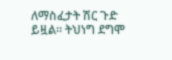ለማስፈታት ሽር ጉድ ይዟል። ትህነግ ደግሞ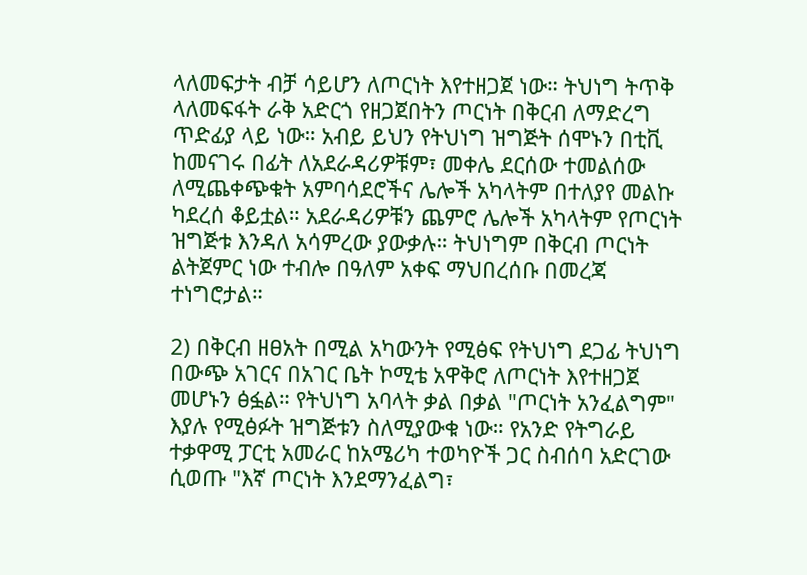ላለመፍታት ብቻ ሳይሆን ለጦርነት እየተዘጋጀ ነው። ትህነግ ትጥቅ ላለመፍፋት ራቅ አድርጎ የዘጋጀበትን ጦርነት በቅርብ ለማድረግ ጥድፊያ ላይ ነው። አብይ ይህን የትህነግ ዝግጅት ሰሞኑን በቲቪ ከመናገሩ በፊት ለአደራዳሪዎቹም፣ መቀሌ ደርሰው ተመልሰው ለሚጨቀጭቁት አምባሳደሮችና ሌሎች አካላትም በተለያየ መልኩ ካደረሰ ቆይቷል። አደራዳሪዎቹን ጨምሮ ሌሎች አካላትም የጦርነት ዝግጅቱ እንዳለ አሳምረው ያውቃሉ። ትህነግም በቅርብ ጦርነት ልትጀምር ነው ተብሎ በዓለም አቀፍ ማህበረሰቡ በመረጃ ተነግሮታል።

2) በቅርብ ዘፀአት በሚል አካውንት የሚፅፍ የትህነግ ደጋፊ ትህነግ በውጭ አገርና በአገር ቤት ኮሚቴ አዋቅሮ ለጦርነት እየተዘጋጀ መሆኑን ፅፏል። የትህነግ አባላት ቃል በቃል "ጦርነት አንፈልግም" እያሉ የሚፅፉት ዝግጅቱን ስለሚያውቁ ነው። የአንድ የትግራይ ተቃዋሚ ፓርቲ አመራር ከአሜሪካ ተወካዮች ጋር ስብሰባ አድርገው ሲወጡ "እኛ ጦርነት እንደማንፈልግ፣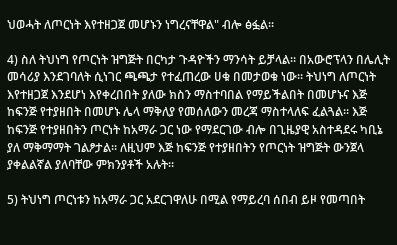ህወሓት ለጦርነት እየተዘጋጀ መሆኑን ነግረናቸዋል" ብሎ ፅፏል።

4) ስለ ትህነግ የጦርነት ዝግጅት በርካታ ጉዳዮችን ማንሳት ይቻላል። በአውሮፕላን በሌሊት መሳሪያ እንደገባለት ሲነገር ጫጫታ የተፈጠረው ሀቁ በመታወቁ ነው። ትህነግ ለጦርነት እየተዘጋጀ እንደሆነ እየቀረበበት ያለው ክስን ማስተባበል የማይችልበት በመሆኑና እጅ ከፍንጅ የተያዘበት በመሆኑ ሌላ ማቅለያ የመሰለውን መረጃ ማስተላለፍ ፈልጓል። እጅ ከፍንጅ የተያዘበትን ጦርነት ከአማራ ጋር ነው የማደርገው ብሎ በጊዜያዊ አስተዳደሩ ካቢኔ ያለ ማቅማማት ገልፆታል። ለዚህም እጅ ከፍንጅ የተያዘበትን የጦርነት ዝግጅት ውንጀላ ያቀልልኛል ያለባቸው ምክንያቶች አሉት።

5) ትህነግ ጦርነቱን ከአማራ ጋር አደርገዋለሁ በሚል የማይረባ ሰበብ ይዞ የመጣበት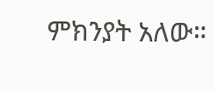ምክንያት አለው።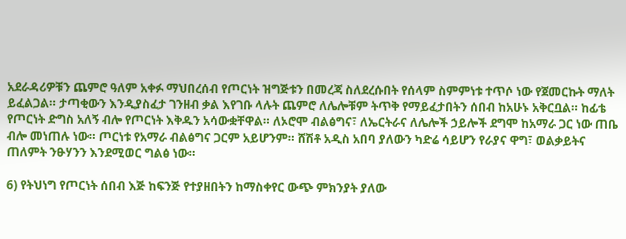አደራዳሪዎቹን ጨምሮ ዓለም አቀፉ ማህበረሰብ የጦርነት ዝግጅቱን በመረጃ ስለደረሱበት የሰላም ስምምነቱ ተጥሶ ነው የጀመርኩት ማለት ይፈልጋል። ታጣቂውን እንዲያስፈታ ገንዘብ ቃል እየገቡ ላሉት ጨምሮ ለሌሎቹም ትጥቅ የማይፈታበትን ሰበብ ከአሁኑ አቅርቧል። ከፊቴ የጦርነት ድግስ አለኝ ብሎ የጦርነት እቅዱን አሳውቋቸዋል። ለኦሮሞ ብልፅግና፣ ለኤርትራና ለሌሎች ኃይሎች ደግሞ ከአማራ ጋር ነው ጠቤ ብሎ መነጠሉ ነው። ጦርነቱ የአማራ ብልፅግና ጋርም አይሆንም። ሸሽቶ አዲስ አበባ ያለውን ካድሬ ሳይሆን የራያና ዋግ፣ ወልቃይትና ጠለምት ንፁሃንን እንደሚወር ግልፅ ነው።

6) የትህነግ የጦርነት ሰበብ እጅ ከፍንጅ የተያዘበትን ከማስቀየር ውጭ ምክንያት ያለው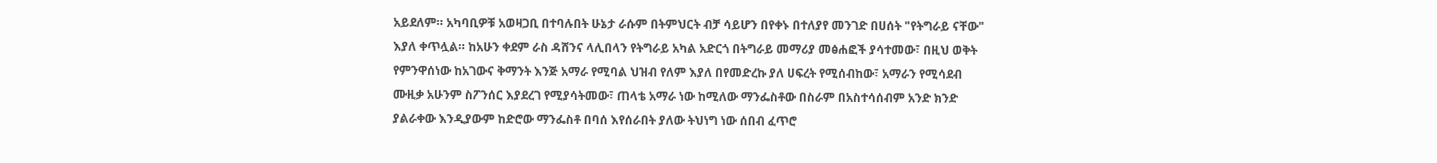አይደለም። አካባቢዎቹ አወዛጋቢ በተባሉበት ሁኔታ ራሱም በትምህርት ብቻ ሳይሆን በየቀኑ በተለያየ መንገድ በሀሰት "የትግራይ ናቸው" እያለ ቀጥሏል። ከአሁን ቀደም ራስ ዳሸንና ላሊበላን የትግራይ አካል አድርጎ በትግራይ መማሪያ መፅሐፎች ያሳተመው፣ በዚህ ወቅት የምንዋሰነው ከአገውና ቅማንት እንጅ አማራ የሚባል ህዝብ የለም እያለ በየመድረኩ ያለ ሀፍረት የሚሰብከው፣ አማራን የሚሳደብ ሙዚቃ አሁንም ስፖንሰር እያደረገ የሚያሳትመው፣ ጠላቴ አማራ ነው ከሚለው ማንፌስቶው በስራም በአስተሳሰብም አንድ ክንድ ያልራቀው እንዲያውም ከድሮው ማንፌስቶ በባሰ እየሰራበት ያለው ትህነግ ነው ሰበብ ፈጥሮ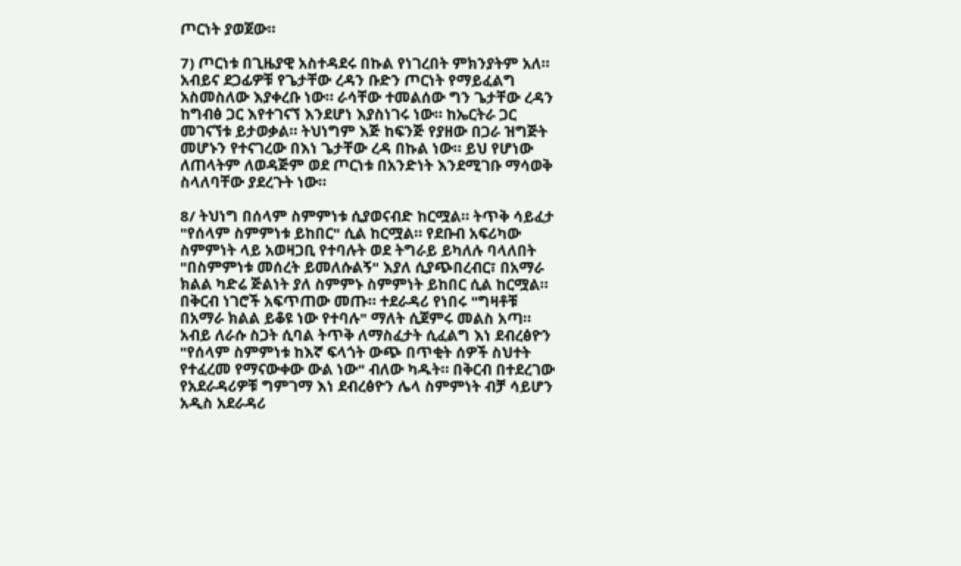ጦርነት ያወጀው።

7) ጦርነቱ በጊዜያዊ አስተዳደሩ በኩል የነገረበት ምክንያትም አለ። አብይና ደጋፊዎቹ የጌታቸው ረዳን ቡድን ጦርነት የማይፈልግ አስመስለው እያቀረቡ ነው። ራሳቸው ተመልሰው ግን ጌታቸው ረዳን ከግብፅ ጋር እየተገናኘ እንደሆነ እያስነገሩ ነው። ከኤርትራ ጋር መገናኘቱ ይታወቃል። ትህነግም እጅ ከፍንጅ የያዘው በጋራ ዝግጅት መሆኑን የተናገረው በእነ ጌታቸው ረዳ በኩል ነው። ይህ የሆነው ለጠላትም ለወዳጅም ወደ ጦርነቱ በአንድነት እንደሚገቡ ማሳወቅ ስላለባቸው ያደረጉት ነው።

8/ ትህነግ በሰላም ስምምነቱ ሲያወናብድ ከርሟል። ትጥቅ ሳይፈታ "የሰላም ስምምነቱ ይከበር" ሲል ከርሟል። የደቡብ አፍሪካው ስምምነት ላይ አወዛጋቢ የተባሉት ወደ ትግራይ ይካለሉ ባላለበት "በስምምነቱ መሰረት ይመለሱልኝ" እያለ ሲያጭበረብር፣ በአማራ ክልል ካድሬ ጅልነት ያለ ስምምኑ ስምምነት ይከበር ሲል ከርሟል። በቅርብ ነገሮች አፍጥጠው መጡ። ተደራዳሪ የነበሩ "ግዛቶቹ በአማራ ክልል ይቆዩ ነው የተባሉ" ማለት ሲጀምሩ መልስ አጣ። አብይ ለራሱ ስጋት ሲባል ትጥቅ ለማስፈታት ሲፈልግ እነ ደብረፅዮን "የሰላም ስምምነቱ ከእኛ ፍላጎት ውጭ በጥቂት ሰዎች ስህተት የተፈረመ የማናውቀው ውል ነው" ብለው ካዱት። በቅርብ በተደረገው የአደራዳሪዎቹ ግምገማ እነ ደብረፅዮን ሌላ ስምምነት ብቻ ሳይሆን አዲስ አደራዳሪ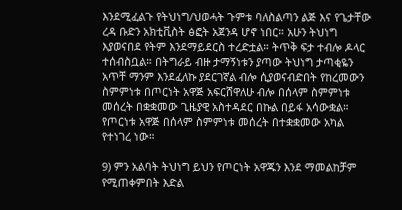እንደሚፈልጉ የትህነግ/ህወሓት ጉምቱ ባለስልጣን ልጅ እና የጌታቸው ረዳ ቡድን አክቲቪስት ፅፎት አጀንዳ ሆኖ ነበር። አሁን ትህነግ እያወናበደ የትም እንደማይደርስ ተረድቷል። ትጥቅ ፍታ ተብሎ ዶላር ተሰብስቧል። በትግራይ ብዙ ታማኝነቱን ያጣው ትህነግ ታጣቂዬን አጥቸ ማንም እንደፈለኩ ያደርገኛል ብሎ ሲያወናብድበት የከረመውን ስምምነቱ በጦርነት አዋጅ አፍርሸዋለሁ ብሎ በሰላም ስምምነቱ መሰረት በቋቋመው ጊዜያዊ አስተዳደር በኩል በይፋ አሳውቋል። የጦርነቱ አዋጅ በሰላም ስምምነቱ መሰረት በተቋቋመው አካል የተነገረ ነው።

9) ምን አልባት ትህነግ ይህን የጦርነት አዋጁን እንደ ማመልከቻም የሚጠቀምበት እድል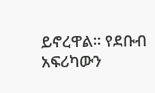ይኖረዋል። የደቡብ አፍሪካውን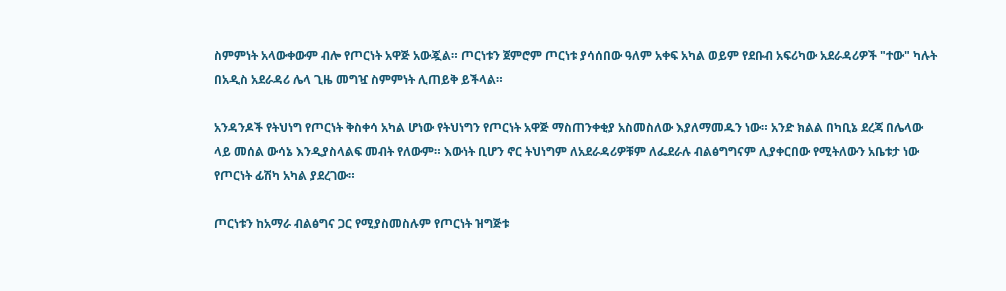ስምምነት አላውቀውም ብሎ የጦርነት አዋጅ አውጇል። ጦርነቱን ጀምሮም ጦርነቱ ያሳሰበው ዓለም አቀፍ አካል ወይም የደቡብ አፍሪካው አደራዳሪዎች "ተው" ካሉት በአዲስ አደራዳሪ ሌላ ጊዜ መግዧ ስምምነት ሊጠይቅ ይችላል።

አንዳንዶች የትህነግ የጦርነት ቅስቀሳ አካል ሆነው የትህነግን የጦርነት አዋጅ ማስጠንቀቂያ አስመስለው እያለማመዱን ነው። አንድ ክልል በካቢኔ ደረጃ በሌላው ላይ መሰል ውሳኔ እንዲያስላልፍ መብት የለውም። እውነት ቢሆን ኖር ትህነግም ለአደራዳሪዎቹም ለፌደራሉ ብልፅግግናም ሊያቀርበው የሚትለውን አቤቱታ ነው የጦርነት ፊሽካ አካል ያደረገው።

ጦርነቱን ከአማራ ብልፅግና ጋር የሚያስመስሉም የጦርነት ዝግጅቱ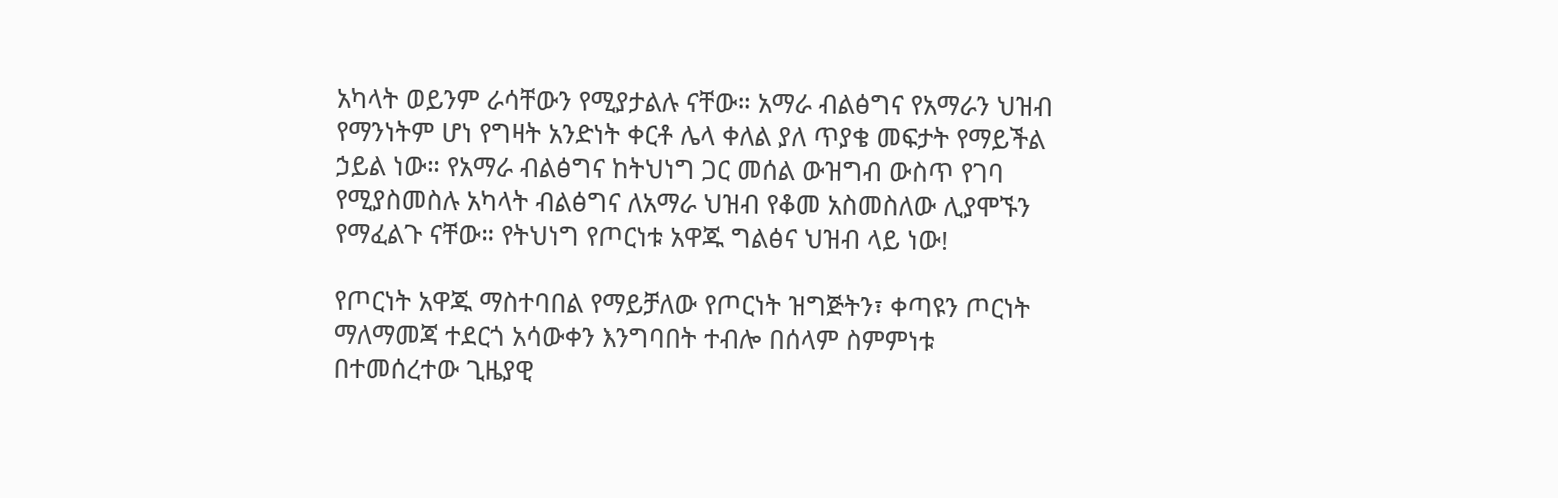አካላት ወይንም ራሳቸውን የሚያታልሉ ናቸው። አማራ ብልፅግና የአማራን ህዝብ የማንነትም ሆነ የግዛት አንድነት ቀርቶ ሌላ ቀለል ያለ ጥያቄ መፍታት የማይችል ኃይል ነው። የአማራ ብልፅግና ከትህነግ ጋር መሰል ውዝግብ ውስጥ የገባ የሚያስመስሉ አካላት ብልፅግና ለአማራ ህዝብ የቆመ አስመስለው ሊያሞኙን የማፈልጉ ናቸው። የትህነግ የጦርነቱ አዋጁ ግልፅና ህዝብ ላይ ነው!

የጦርነት አዋጁ ማስተባበል የማይቻለው የጦርነት ዝግጅትን፣ ቀጣዩን ጦርነት ማለማመጃ ተደርጎ አሳውቀን እንግባበት ተብሎ በሰላም ስምምነቱ በተመሰረተው ጊዜያዊ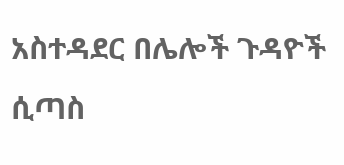አስተዳደር በሌሎች ጉዳዮች ሲጣስ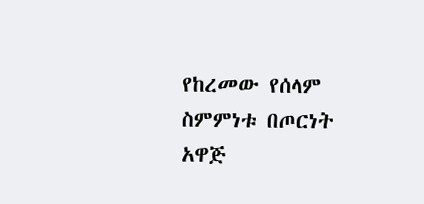የከረመው የሰላም ስምምነቱ በጦርነት አዋጅ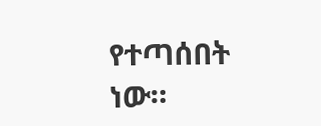የተጣሰበት ነው።